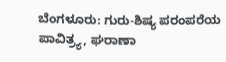ಬೆಂಗಳೂರು: ಗುರು-ಶಿಷ್ಯ ಪರಂಪರೆಯ ಪಾವಿತ್ರ್ಯ, ಘರಾಣಾ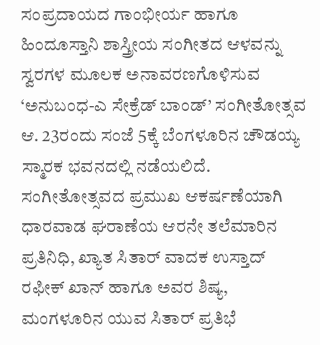ಸಂಪ್ರದಾಯದ ಗಾಂಭೀರ್ಯ ಹಾಗೂ ಹಿಂದೂಸ್ತಾನಿ ಶಾಸ್ತ್ರೀಯ ಸಂಗೀತದ ಆಳವನ್ನು ಸ್ವರಗಳ ಮೂಲಕ ಅನಾವರಣಗೊಳಿಸುವ ‘ಅನುಬಂಧ-ಎ ಸೇಕ್ರೆಡ್ ಬಾಂಡ್’ ಸಂಗೀತೋತ್ಸವ ಆ. 23ರಂದು ಸಂಜೆ 5ಕ್ಕೆ ಬೆಂಗಳೂರಿನ ಚೌಡಯ್ಯ ಸ್ಮಾರಕ ಭವನದಲ್ಲಿ ನಡೆಯಲಿದೆ.
ಸಂಗೀತೋತ್ಸವದ ಪ್ರಮುಖ ಆಕರ್ಷಣೆಯಾಗಿ ಧಾರವಾಡ ಘರಾಣೆಯ ಆರನೇ ತಲೆಮಾರಿನ ಪ್ರತಿನಿಧಿ, ಖ್ಯಾತ ಸಿತಾರ್ ವಾದಕ ಉಸ್ತಾದ್ ರಫೀಕ್ ಖಾನ್ ಹಾಗೂ ಅವರ ಶಿಷ್ಯ, ಮಂಗಳೂರಿನ ಯುವ ಸಿತಾರ್ ಪ್ರತಿಭೆ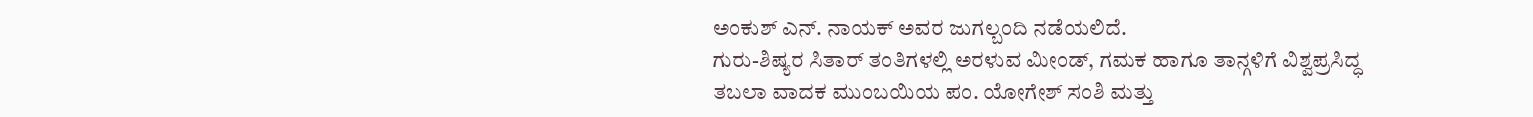ಅಂಕುಶ್ ಎನ್. ನಾಯಕ್ ಅವರ ಜುಗಲ್ಬಂದಿ ನಡೆಯಲಿದೆ.
ಗುರು-ಶಿಷ್ಯರ ಸಿತಾರ್ ತಂತಿಗಳಲ್ಲಿ ಅರಳುವ ಮೀಂಡ್, ಗಮಕ ಹಾಗೂ ತಾನ್ಗಳಿಗೆ ವಿಶ್ವಪ್ರಸಿದ್ಧ ತಬಲಾ ವಾದಕ ಮುಂಬಯಿಯ ಪಂ. ಯೋಗೇಶ್ ಸಂಶಿ ಮತ್ತು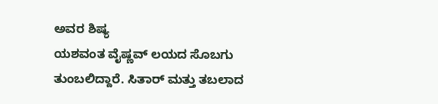ಅವರ ಶಿಷ್ಯ
ಯಶವಂತ ವೈಷ್ಣವ್ ಲಯದ ಸೊಬಗು ತುಂಬಲಿದ್ದಾರೆ. ಸಿತಾರ್ ಮತ್ತು ತಬಲಾದ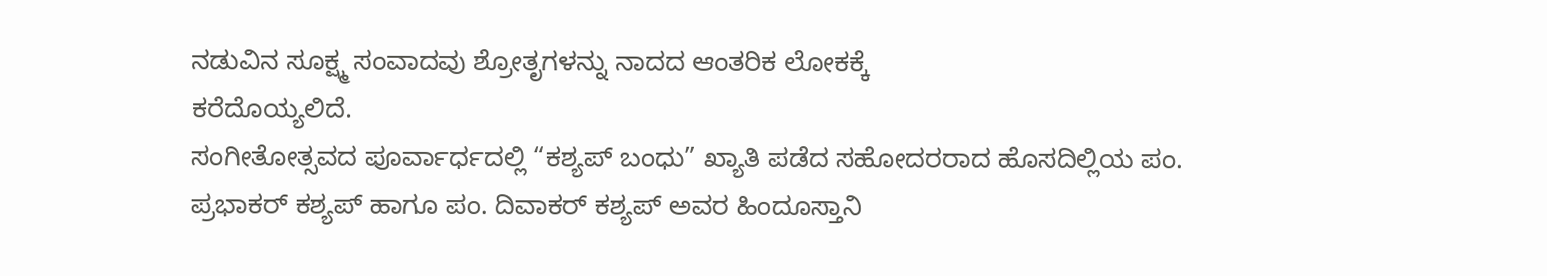ನಡುವಿನ ಸೂಕ್ಷ್ಮ ಸಂವಾದವು ಶ್ರೋತೃಗಳನ್ನು ನಾದದ ಆಂತರಿಕ ಲೋಕಕ್ಕೆ
ಕರೆದೊಯ್ಯಲಿದೆ.
ಸಂಗೀತೋತ್ಸವದ ಪೂರ್ವಾರ್ಧದಲ್ಲಿ “ಕಶ್ಯಪ್ ಬಂಧು” ಖ್ಯಾತಿ ಪಡೆದ ಸಹೋದರರಾದ ಹೊಸದಿಲ್ಲಿಯ ಪಂ. ಪ್ರಭಾಕರ್ ಕಶ್ಯಪ್ ಹಾಗೂ ಪಂ. ದಿವಾಕರ್ ಕಶ್ಯಪ್ ಅವರ ಹಿಂದೂಸ್ತಾನಿ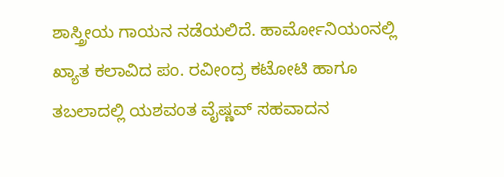ಶಾಸ್ತ್ರೀಯ ಗಾಯನ ನಡೆಯಲಿದೆ. ಹಾರ್ಮೋನಿಯಂನಲ್ಲಿ ಖ್ಯಾತ ಕಲಾವಿದ ಪಂ. ರವೀಂದ್ರ ಕಟೋಟಿ ಹಾಗೂ ತಬಲಾದಲ್ಲಿ ಯಶವಂತ ವೈಷ್ಣವ್ ಸಹವಾದನ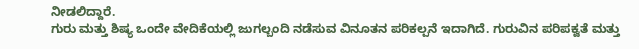ನೀಡಲಿದ್ದಾರೆ.
ಗುರು ಮತ್ತು ಶಿಷ್ಯ ಒಂದೇ ವೇದಿಕೆಯಲ್ಲಿ ಜುಗಲ್ಬಂದಿ ನಡೆಸುವ ವಿನೂತನ ಪರಿಕಲ್ಪನೆ ಇದಾಗಿದೆ. ಗುರುವಿನ ಪರಿಪಕ್ವತೆ ಮತ್ತು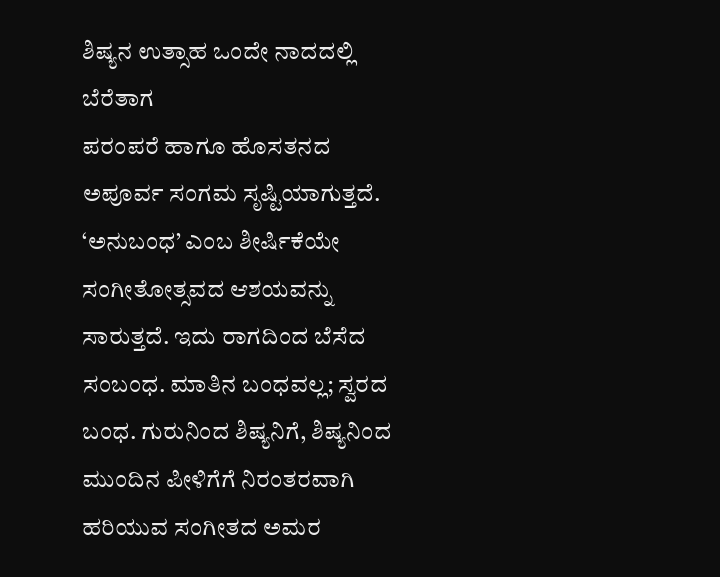ಶಿಷ್ಯನ ಉತ್ಸಾಹ ಒಂದೇ ನಾದದಲ್ಲಿ ಬೆರೆತಾಗ
ಪರಂಪರೆ ಹಾಗೂ ಹೊಸತನದ ಅಪೂರ್ವ ಸಂಗಮ ಸೃಷ್ಟಿಯಾಗುತ್ತದೆ.
‘ಅನುಬಂಧ’ ಎಂಬ ಶೀರ್ಷಿಕೆಯೇ ಸಂಗೀತೋತ್ಸವದ ಆಶಯವನ್ನು ಸಾರುತ್ತದೆ. ಇದು ರಾಗದಿಂದ ಬೆಸೆದ ಸಂಬಂಧ. ಮಾತಿನ ಬಂಧವಲ್ಲ; ಸ್ವರದ ಬಂಧ. ಗುರುನಿಂದ ಶಿಷ್ಯನಿಗೆ, ಶಿಷ್ಯನಿಂದ ಮುಂದಿನ ಪೀಳಿಗೆಗೆ ನಿರಂತರವಾಗಿ ಹರಿಯುವ ಸಂಗೀತದ ಅಮರ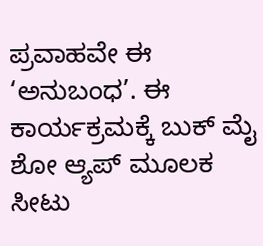ಪ್ರವಾಹವೇ ಈ ‘ಅನುಬಂಧ’. ಈ ಕಾರ್ಯಕ್ರಮಕ್ಕೆ ಬುಕ್ ಮೈ ಶೋ ಆ್ಯಪ್ ಮೂಲಕ ಸೀಟು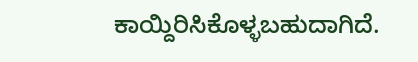ಕಾಯ್ದಿರಿಸಿಕೊಳ್ಳಬಹುದಾಗಿದೆ.